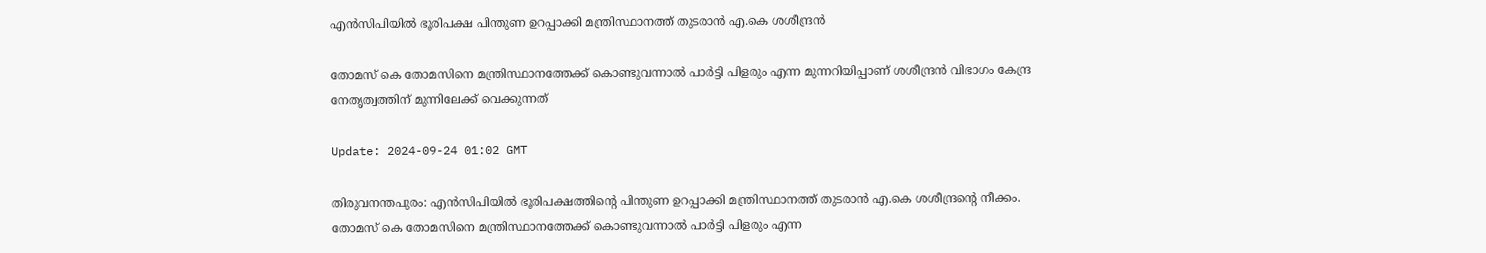എൻസിപിയിൽ ഭൂരിപക്ഷ പിന്തുണ ഉറപ്പാക്കി മന്ത്രിസ്ഥാനത്ത് തുടരാൻ എ.കെ ശശീന്ദ്രൻ

തോമസ് കെ തോമസിനെ മന്ത്രിസ്ഥാനത്തേക്ക് കൊണ്ടുവന്നാൽ പാർട്ടി പിളരും എന്ന മുന്നറിയിപ്പാണ് ശശീന്ദ്രൻ വിഭാഗം കേന്ദ്ര നേതൃത്വത്തിന് മുന്നിലേക്ക് വെക്കുന്നത്

Update: 2024-09-24 01:02 GMT

തിരുവനന്തപുരം: എൻസിപിയിൽ ഭൂരിപക്ഷത്തിന്റെ പിന്തുണ ഉറപ്പാക്കി മന്ത്രിസ്ഥാനത്ത് തുടരാൻ എ.കെ ശശീന്ദ്രന്റെ നീക്കം. തോമസ് കെ തോമസിനെ മന്ത്രിസ്ഥാനത്തേക്ക് കൊണ്ടുവന്നാൽ പാർട്ടി പിളരും എന്ന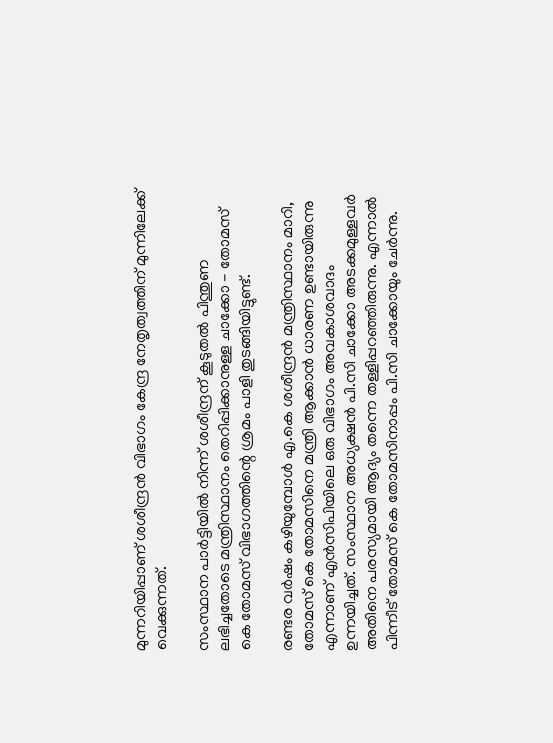മുന്നറിയിപ്പാണ് ശശീന്ദ്രൻ വിഭാഗം കേന്ദ്ര നേതൃത്വത്തിന് മുന്നിലേക്ക് വെക്കുന്നത്.

സംസ്ഥാന പാർട്ടിയിൽ നിന്ന് ശശീന്ദ്രന് കൂടുതൽ പിന്തുണ ലഭിച്ചതോടെ മന്ത്രിസ്ഥാനം തെറിപ്പിക്കാനുള്ള ചാക്കോ - തോമസ് കെ തോമസ് വിഭാഗത്തിന്റെ ശ്രമം പാളി തുടങ്ങിയിട്ടുണ്ട്.

രണ്ടര വർഷം കഴിയുമ്പോൾ എ.കെ ശശീന്ദ്രൻ മന്ത്രിസ്ഥാനം മാറി, തോമസ് കെ തോമസിനെ മന്ത്രി ആക്കാൻ ധാരണ ഉണ്ടായിരുന്നു എന്നാണ് എൻസിപിയിലെ ഒരു വിഭാഗം അവകാശവാദം ഉന്നയിച്ചത്. സംസ്ഥാന അധ്യക്ഷൻ പി.സി ചാക്കോ അടക്കമുള്ളവർ അതിനെ പരസ്യമായി ആദ്യം തന്നെ തള്ളിപ്പറഞ്ഞിരുന്നു. എന്നാൽ പിന്നീട് തോമസ് കെ തോമസിനാപ്പം പി.സി ചാക്കോയും ചേർന്നു.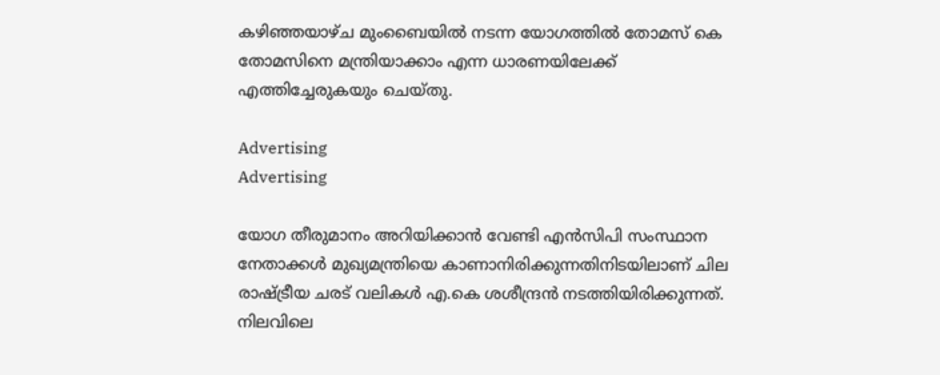കഴിഞ്ഞയാഴ്ച മുംബൈയിൽ നടന്ന യോഗത്തിൽ തോമസ് കെ തോമസിനെ മന്ത്രിയാക്കാം എന്ന ധാരണയിലേക്ക് എത്തിച്ചേരുകയും ചെയ്തു.

Advertising
Advertising

യോഗ തീരുമാനം അറിയിക്കാൻ വേണ്ടി എൻസിപി സംസ്ഥാന നേതാക്കൾ മുഖ്യമന്ത്രിയെ കാണാനിരിക്കുന്നതിനിടയിലാണ് ചില രാഷ്ട്രീയ ചരട് വലികൾ എ.കെ ശശീന്ദ്രൻ നടത്തിയിരിക്കുന്നത്. നിലവിലെ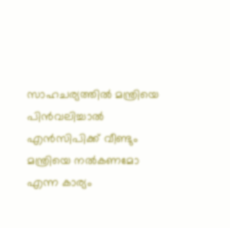സാഹചര്യത്തിൽ മന്ത്രിയെ പിൻവലിച്ചാൽ എൻസിപിക്ക് വീണ്ടും മന്ത്രിയെ നൽകണമോ എന്ന കാര്യം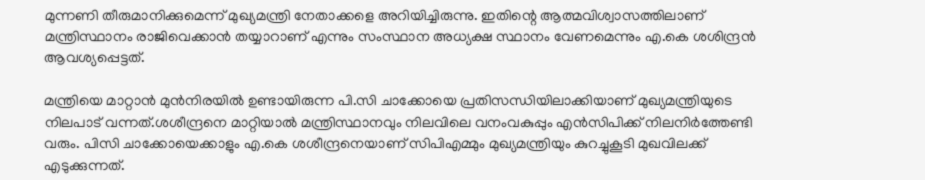മുന്നണി തീരുമാനിക്കുമെന്ന് മുഖ്യമന്ത്രി നേതാക്കളെ അറിയിച്ചിരുന്നു. ഇതിന്റെ ആത്മവിശ്വാസത്തിലാണ് മന്ത്രിസ്ഥാനം രാജിവെക്കാൻ തയ്യാറാണ് എന്നും സംസ്ഥാന അധ്യക്ഷ സ്ഥാനം വേണമെന്നും എ.കെ ശശിന്ദ്രൻ ആവശ്യപ്പെട്ടത്.

മന്ത്രിയെ മാറ്റാൻ മുൻനിരയിൽ ഉണ്ടായിരുന്ന പി.സി ചാക്കോയെ പ്രതിസന്ധിയിലാക്കിയാണ് മുഖ്യമന്ത്രിയുടെ നിലപാട് വന്നത്.ശശീന്ദ്രനെ മാറ്റിയാൽ മന്ത്രിസ്ഥാനവും നിലവിലെ വനംവകുപ്പും എൻസിപിക്ക് നിലനിർത്തേണ്ടി വരും. പിസി ചാക്കോയെക്കാളും എ.കെ ശശീന്ദ്രനെയാണ് സിപിഎമ്മും മുഖ്യമന്ത്രിയും കുറച്ചുകൂടി മുഖവിലക്ക് എടുക്കുന്നത്.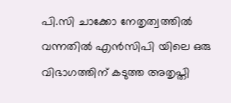പി.സി ചാക്കോ നേതൃത്വത്തിൽ വന്നതിൽ എൻസിപി യിലെ ഒരു വിഭാഗത്തിന് കടുത്ത അതൃപ്തി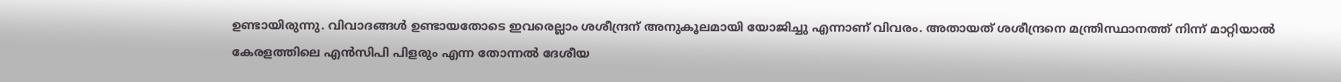ഉണ്ടായിരുന്നു. വിവാദങ്ങൾ ഉണ്ടായതോടെ ഇവരെല്ലാം ശശീന്ദ്രന് അനുകൂലമായി യോജിച്ചു എന്നാണ് വിവരം. അതായത് ശശീന്ദ്രനെ മന്ത്രിസ്ഥാനത്ത് നിന്ന് മാറ്റിയാൽ കേരളത്തിലെ എൻസിപി പിളരും എന്ന തോന്നൽ ദേശീയ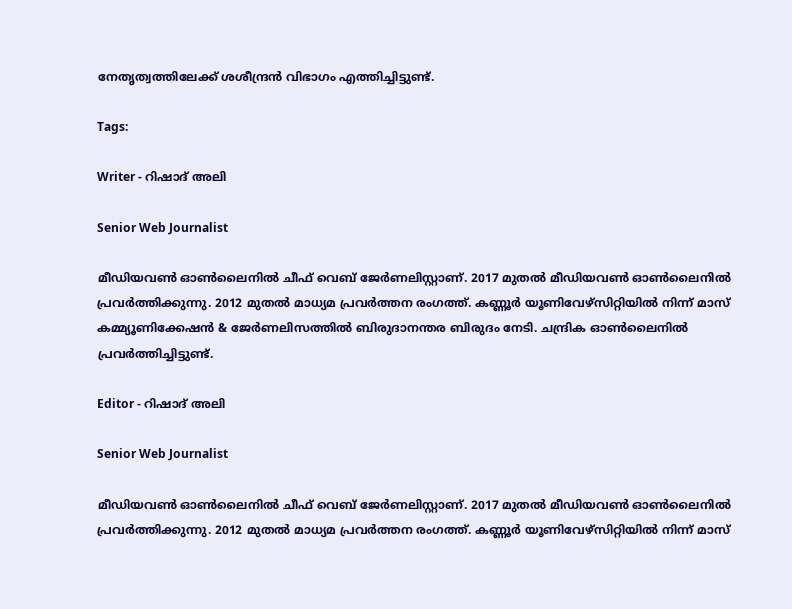നേതൃത്വത്തിലേക്ക് ശശീന്ദ്രൻ വിഭാഗം എത്തിച്ചിട്ടുണ്ട്.

Tags:

Writer - റിഷാദ് അലി

Senior Web Journalist

മീഡിയവൺ ഓൺലൈനിൽ ചീഫ് വെബ് ജേർണലിസ്റ്റാണ്. 2017 മുതൽ മീഡിയവൺ ഓൺലൈനിൽ പ്രവർത്തിക്കുന്നു. 2012 മുതൽ മാധ്യമ പ്രവർത്തന രംഗത്ത്. കണ്ണൂര്‍ യൂണിവേഴ്‌സിറ്റിയിൽ നിന്ന് മാസ് കമ്മ്യൂണിക്കേഷന്‍ & ജേര്‍ണലിസത്തില്‍ ബിരുദാനന്തര ബിരുദം നേടി. ചന്ദ്രിക ഓണ്‍ലൈനില്‍ പ്രവര്‍ത്തിച്ചിട്ടുണ്ട്.

Editor - റിഷാദ് അലി

Senior Web Journalist

മീഡിയവൺ ഓൺലൈനിൽ ചീഫ് വെബ് ജേർണലിസ്റ്റാണ്. 2017 മുതൽ മീഡിയവൺ ഓൺലൈനിൽ പ്രവർത്തിക്കുന്നു. 2012 മുതൽ മാധ്യമ പ്രവർത്തന രംഗത്ത്. കണ്ണൂര്‍ യൂണിവേഴ്‌സിറ്റിയിൽ നിന്ന് മാസ്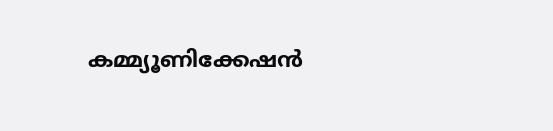കമ്മ്യൂണിക്കേഷന്‍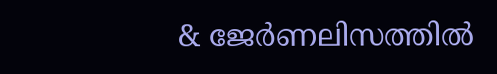& ജേര്‍ണലിസത്തില്‍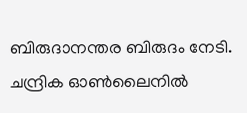ബിരുദാനന്തര ബിരുദം നേടി. ചന്ദ്രിക ഓണ്‍ലൈനില്‍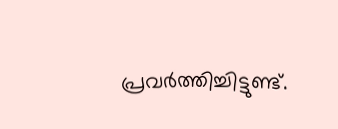പ്രവര്‍ത്തിച്ചിട്ടുണ്ട്.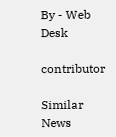By - Web Desk

contributor

Similar News